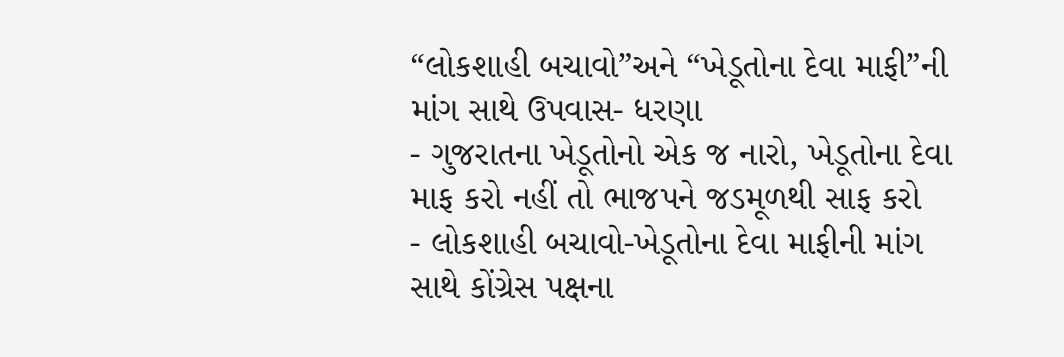“લોકશાહી બચાવો”અને “ખેડૂતોના દેવા માફી”ની માંગ સાથે ઉપવાસ- ધરણા
- ગુજરાતના ખેડૂતોનો એક જ નારો, ખેડૂતોના દેવા માફ કરો નહીં તો ભાજપને જડમૂળથી સાફ કરો
- લોકશાહી બચાવો-ખેડૂતોના દેવા માફીની માંગ સાથે કોંગ્રેસ પક્ષના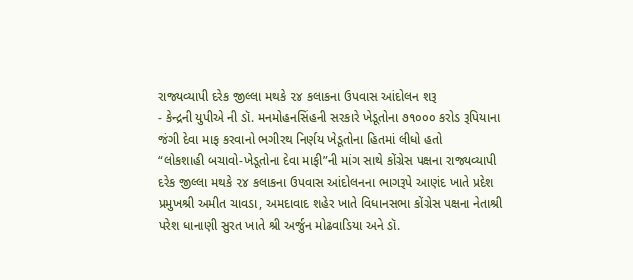રાજ્યવ્યાપી દરેક જીલ્લા મથકે ૨૪ કલાકના ઉપવાસ આંદોલન શરૂ
- કેન્દ્રની યુપીએ ની ડૉ. મનમોહનસિંહની સરકારે ખેડૂતોના ૭૧૦૦૦ કરોડ રૂપિયાના જંગી દેવા માફ કરવાનો ભગીરથ નિર્ણય ખેડૂતોના હિતમાં લીધો હતો
“લોકશાહી બચાવો-ખેડૂતોના દેવા માફી”ની માંગ સાથે કોંગ્રેસ પક્ષના રાજ્યવ્યાપી દરેક જીલ્લા મથકે ૨૪ કલાકના ઉપવાસ આંદોલનના ભાગરૂપે આણંદ ખાતે પ્રદેશ પ્રમુખશ્રી અમીત ચાવડા, અમદાવાદ શહેર ખાતે વિધાનસભા કોંગ્રેસ પક્ષના નેતાશ્રી પરેશ ધાનાણી સુરત ખાતે શ્રી અર્જુન મોઢવાડિયા અને ડૉ.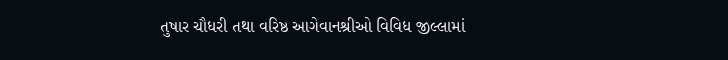તુષાર ચૌધરી તથા વરિષ્ઠ આગેવાનશ્રીઓ વિવિધ જીલ્લામાં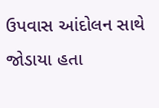ઉપવાસ આંદોલન સાથે જોડાયા હતા